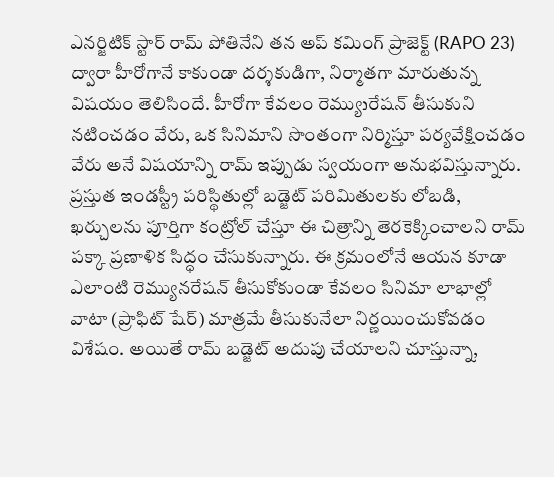ఎనర్జిటిక్ స్టార్ రామ్ పోతినేని తన అప్ కమింగ్ ప్రాజెక్ట్ (RAPO 23) ద్వారా హీరోగానే కాకుండా దర్శకుడిగా, నిర్మాతగా మారుతున్న విషయం తెలిసిందే. హీరోగా కేవలం రెమ్యుנరేషన్ తీసుకుని నటించడం వేరు, ఒక సినిమాని సొంతంగా నిర్మిస్తూ పర్యవేక్షించడం వేరు అనే విషయాన్ని రామ్ ఇప్పుడు స్వయంగా అనుభవిస్తున్నారు. ప్రస్తుత ఇండస్ట్రీ పరిస్థితుల్లో బడ్జెట్ పరిమితులకు లోబడి, ఖర్చులను పూర్తిగా కంట్రోల్ చేస్తూ ఈ చిత్రాన్ని తెరకెక్కించాలని రామ్ పక్కా ప్రణాళిక సిద్ధం చేసుకున్నారు. ఈ క్రమంలోనే ఆయన కూడా ఎలాంటి రెమ్యునరేషన్ తీసుకోకుండా కేవలం సినిమా లాభాల్లో వాటా (ప్రాఫిట్ షేర్) మాత్రమే తీసుకునేలా నిర్ణయించుకోవడం విశేషం. అయితే రామ్ బడ్జెట్ అదుపు చేయాలని చూస్తున్నా,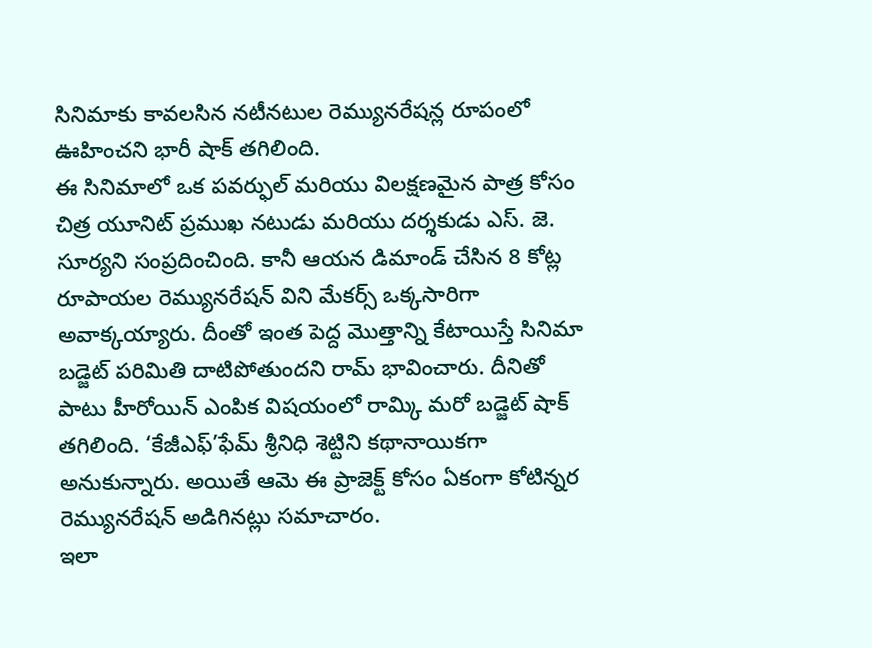సినిమాకు కావలసిన నటీనటుల రెమ్యునరేషన్ల రూపంలో ఊహించని భారీ షాక్ తగిలింది.
ఈ సినిమాలో ఒక పవర్ఫుల్ మరియు విలక్షణమైన పాత్ర కోసం చిత్ర యూనిట్ ప్రముఖ నటుడు మరియు దర్శకుడు ఎస్. జె. సూర్యని సంప్రదించింది. కానీ ఆయన డిమాండ్ చేసిన 8 కోట్ల రూపాయల రెమ్యునరేషన్ విని మేకర్స్ ఒక్కసారిగా అవాక్కయ్యారు. దీంతో ఇంత పెద్ద మొత్తాన్ని కేటాయిస్తే సినిమా బడ్జెట్ పరిమితి దాటిపోతుందని రామ్ భావించారు. దీనితో పాటు హీరోయిన్ ఎంపిక విషయంలో రామ్కి మరో బడ్జెట్ షాక్ తగిలింది. ‘కేజీఎఫ్’ఫేమ్ శ్రీనిధి శెట్టిని కథానాయికగా అనుకున్నారు. అయితే ఆమె ఈ ప్రాజెక్ట్ కోసం ఏకంగా కోటిన్నర రెమ్యునరేషన్ అడిగినట్లు సమాచారం.
ఇలా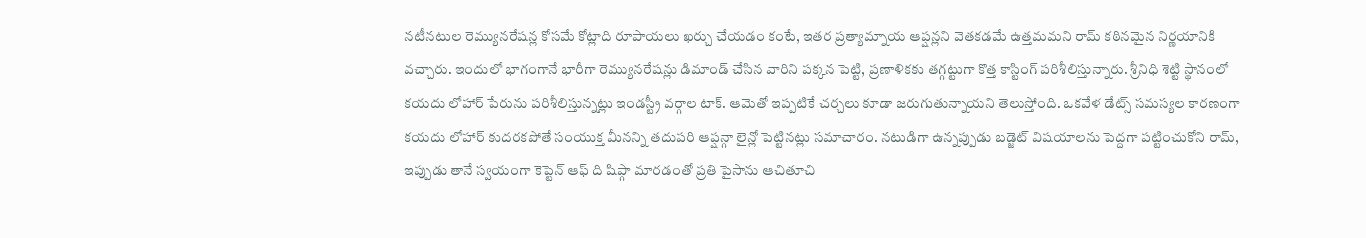నటీనటుల రెమ్యునరేషన్ల కోసమే కోట్లాది రూపాయలు ఖర్చు చేయడం కంటే, ఇతర ప్రత్యామ్నాయ ఆప్షన్లని వెతకడమే ఉత్తమమని రామ్ కఠినమైన నిర్ణయానికి వచ్చారు. ఇందులో భాగంగానే భారీగా రెమ్యునరేషన్లు డిమాండ్ చేసిన వారిని పక్కన పెట్టి, ప్రణాళికకు తగ్గట్టుగా కొత్త కాస్టింగ్ పరిశీలిస్తున్నారు. శ్రీనిధి శెట్టి స్థానంలో కయదు లోహార్ పేరును పరిశీలిస్తున్నట్లు ఇండస్ట్రీ వర్గాల టాక్. ఆమెతో ఇప్పటికే చర్చలు కూడా జరుగుతున్నాయని తెలుస్తోంది. ఒకవేళ డేట్స్ సమస్యల కారణంగా కయదు లోహార్ కుదరకపోతే సంయుక్త మీనన్ని తదుపరి ఆప్షన్గా లైన్లో పెట్టినట్లు సమాచారం. నటుడిగా ఉన్నప్పుడు బడ్జెట్ విషయాలను పెద్దగా పట్టించుకోని రామ్, ఇప్పుడు తానే స్వయంగా కెప్టెన్ ఆఫ్ ది షిప్గా మారడంతో ప్రతి పైసాను ఆచితూచి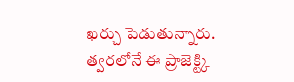ఖర్చు పెడుతున్నారు. త్వరలోనే ఈ ప్రాజెక్ట్కి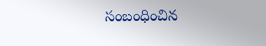సంబంధించిన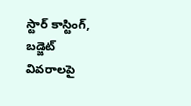స్టార్ కాస్టింగ్, బడ్జెట్ వివరాలపై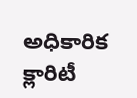అధికారిక క్లారిటీ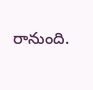రానుంది.